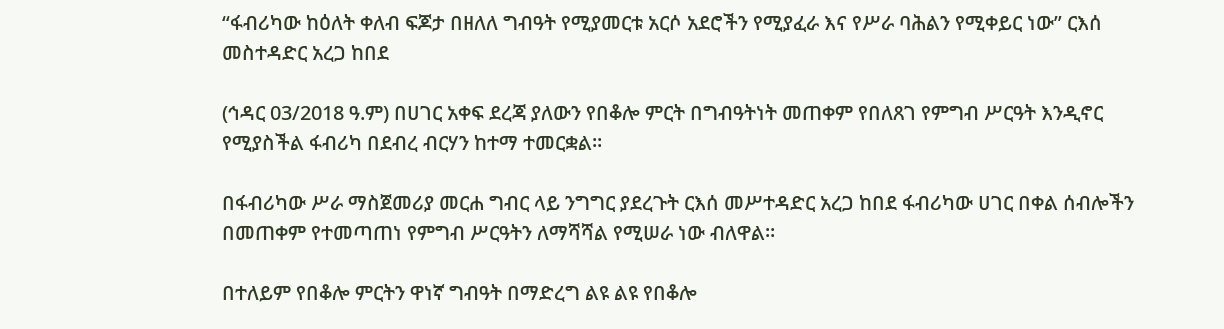“ፋብሪካው ከዕለት ቀለብ ፍጆታ በዘለለ ግብዓት የሚያመርቱ አርሶ አደሮችን የሚያፈራ እና የሥራ ባሕልን የሚቀይር ነው” ርእሰ መስተዳድር አረጋ ከበደ

(ኅዳር 03/2018 ዓ.ም) በሀገር አቀፍ ደረጃ ያለውን የበቆሎ ምርት በግብዓትነት መጠቀም የበለጸገ የምግብ ሥርዓት እንዲኖር የሚያስችል ፋብሪካ በደብረ ብርሃን ከተማ ተመርቋል።

በፋብሪካው ሥራ ማስጀመሪያ መርሐ ግብር ላይ ንግግር ያደረጉት ርእሰ መሥተዳድር አረጋ ከበደ ፋብሪካው ሀገር በቀል ሰብሎችን በመጠቀም የተመጣጠነ የምግብ ሥርዓትን ለማሻሻል የሚሠራ ነው ብለዋል።

በተለይም የበቆሎ ምርትን ዋነኛ ግብዓት በማድረግ ልዩ ልዩ የበቆሎ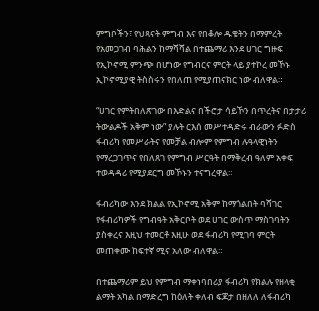ምግቦችን፣ የህጻናት ምግብ እና የበቆሎ ዱቄትን በማምረት የአመጋገብ ባሕልን ከማሻሻል በተጨማሪ እንደ ሀገር ግዙፍ የኢኮኖሚ ምንጭ በሆነው የግብርና ምርት ላይ ያተኮረ መኾኑ ኢኮኖሚያዊ ትስስሩን የበለጠ የሚያጠናክር ነው ብለዋል።

“ሀገር የምትበለጽገው በእድልና በችሮታ ሳይኾን በጥረትና በታታሪ ትውልዶች አቅም ነው” ያሉት ርእሰ መሥተዳድሩ ብራውን ፉድስ ፋብሪካ የመሥራትና የመቻል ብሎም የምግብ ሉዓላዊነትን የማረጋገጥና የበለጸገ የምግብ ሥርዓት በማቅረብ ዓለም አቀፍ ተወዳዳሪ የሚያደርግ መኾኑን ተናግረዋል።

ፋብሪካው እንደ ክልል የኢኮኖሚ አቅም ከማጎልበት ባሻገር የፋብሪካዎች የግብዓት አቅርቦት ወደ ሀገር ውስጥ ማስገባትን ያስቀረና እዚህ ተመርቶ እዚሁ ወደ ፋብሪካ የሚገባ ምርት መጠቀሙ ከፍተኛ ሚና አለው ብለዋል።

በተጨማሪም ይህ የምግብ ማቀነባበሪያ ፋብሪካ የክልሉ የዘላቂ ልማት አካል በማድረግ ከዕለት ቀለብ ፍጆታ በዘለለ ለፋብሪካ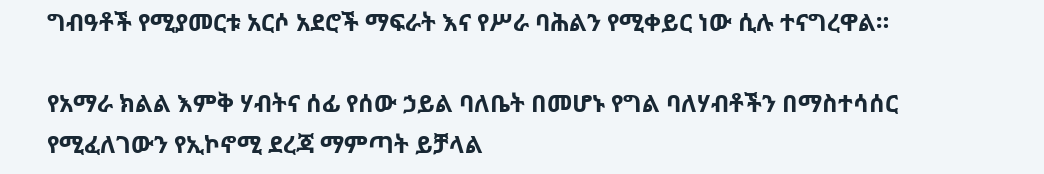ግብዓቶች የሚያመርቱ አርሶ አደሮች ማፍራት እና የሥራ ባሕልን የሚቀይር ነው ሲሉ ተናግረዋል።

የአማራ ክልል እምቅ ሃብትና ሰፊ የሰው ኃይል ባለቤት በመሆኑ የግል ባለሃብቶችን በማስተሳሰር የሚፈለገውን የኢኮኖሚ ደረጃ ማምጣት ይቻላል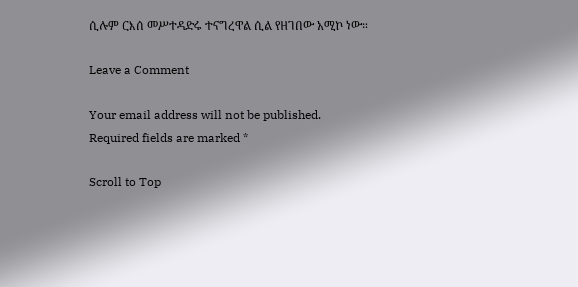ሲሉም ርእሰ መሥተዳድሩ ተናግረዋል ሲል የዘገበው አሚኮ ነው።

Leave a Comment

Your email address will not be published. Required fields are marked *

Scroll to Top